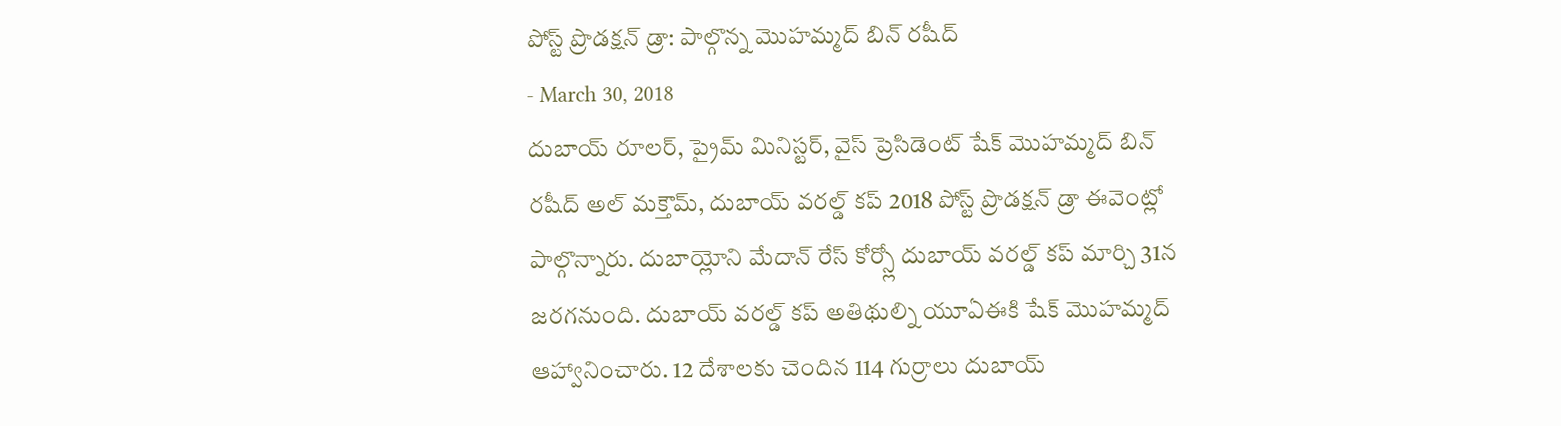పోస్ట్ ప్రొడక్షన్ డ్రా: పాల్గొన్న మొహమ్మద్ బిన్ రషీద్
- March 30, 2018
దుబాయ్ రూలర్, ప్రైమ్ మినిస్టర్, వైస్ ప్రెసిడెంట్ షేక్ మొహమ్మద్ బిన్ రషీద్ అల్ మక్తౌమ్, దుబాయ్ వరల్డ్ కప్ 2018 పోస్ట్ ప్రొడక్షన్ డ్రా ఈవెంట్లో పాల్గొన్నారు. దుబాయ్లోని మేదాన్ రేస్ కోర్స్లో దుబాయ్ వరల్డ్ కప్ మార్చి 31న జరగనుంది. దుబాయ్ వరల్డ్ కప్ అతిథుల్ని యూఏఈకి షేక్ మొహమ్మద్ ఆహ్వానించారు. 12 దేశాలకు చెందిన 114 గుర్రాలు దుబాయ్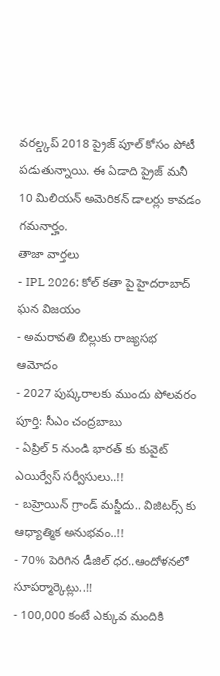వరల్డ్కప్ 2018 ప్రైజ్ పూల్ కోసం పోటీ పడుతున్నాయి. ఈ ఏడాది ప్రైజ్ మనీ 10 మిలియన్ అమెరికన్ డాలర్లు కావడం గమనార్హం.
తాజా వార్తలు
- IPL 2026: కోల్ కతా పై హైదరాబాద్ ఘన విజయం
- అమరావతి బిల్లుకు రాజ్యసభ ఆమోదం
- 2027 పుష్కరాలకు ముందు పోలవరం పూర్తి: సీఎం చంద్రబాబు
- ఏప్రిల్ 5 నుండి భారత్ కు కువైట్ ఎయిర్వేస్ సర్వీసులు..!!
- బహ్రెయిన్ గ్రాండ్ మస్జీదు.. విజిటర్స్ కు ఆధ్యాత్మిక అనుభవం..!!
- 70% పెరిగిన డీజిల్ ధర..ఆందోళనలో సూపర్మార్కెట్లు..!!
- 100,000 కంటే ఎక్కువ మందికి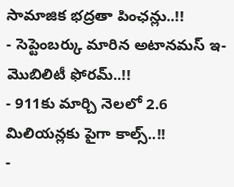సామాజిక భద్రతా పింఛన్లు..!!
- సెప్టెంబర్కు మారిన అటానమస్ ఇ-మొబిలిటీ ఫోరమ్..!!
- 911కు మార్చి నెలలో 2.6 మిలియన్లకు పైగా కాల్స్..!!
-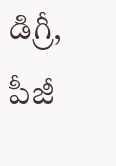డిగ్రీ, పీజీ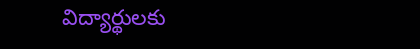విద్యార్థులకు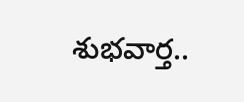శుభవార్త..